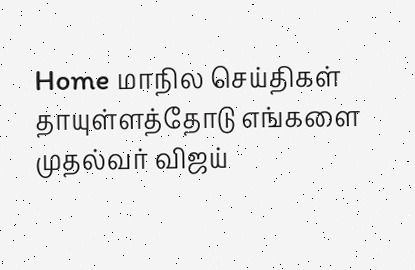Home மாநில செய்திகள் தாயுள்ளத்தோடு எங்களை முதல்வர் விஜய்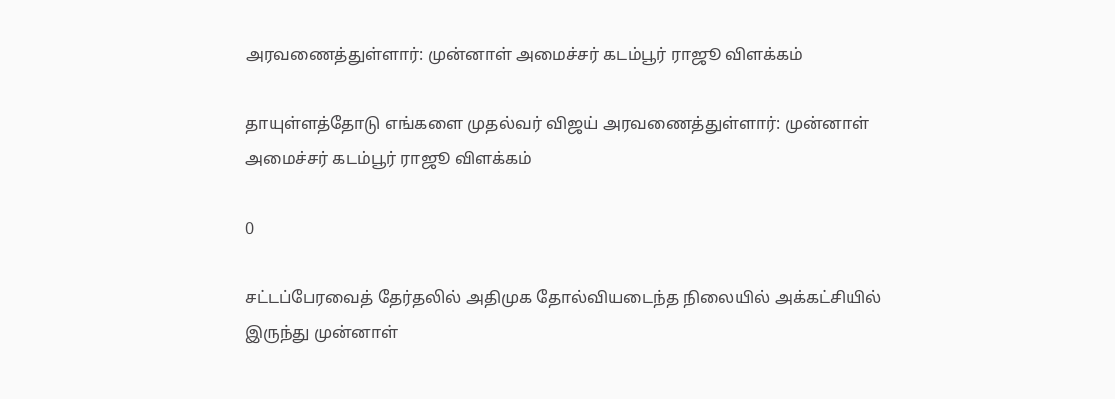அரவணைத்துள்ளார்: முன்னாள் அமைச்சர் கடம்பூர் ராஜூ விளக்கம்

தாயுள்ளத்தோடு எங்களை முதல்வர் விஜய் அரவணைத்துள்ளார்: முன்னாள் அமைச்சர் கடம்பூர் ராஜூ விளக்கம்

0

சட்டப்பேரவைத் தேர்தலில் அதிமுக தோல்வியடைந்த நிலையில் அக்கட்சியில் இருந்து முன்னாள்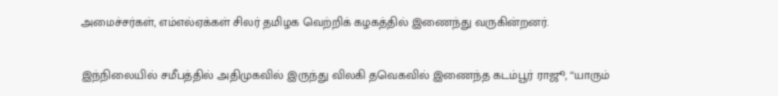அமைச்சர்கள், எம்எல்ஏக்கள் சிலர் தமிழக வெற்றிக் கழகத்தில் இணைந்து வருகின்றனர்.

இந்நிலையில் சமீபத்தில் அதிமுகவில் இருந்து விலகி தவெகவில் இணைந்த கடம்பூர் ராஜூ, ‘‘யாரும்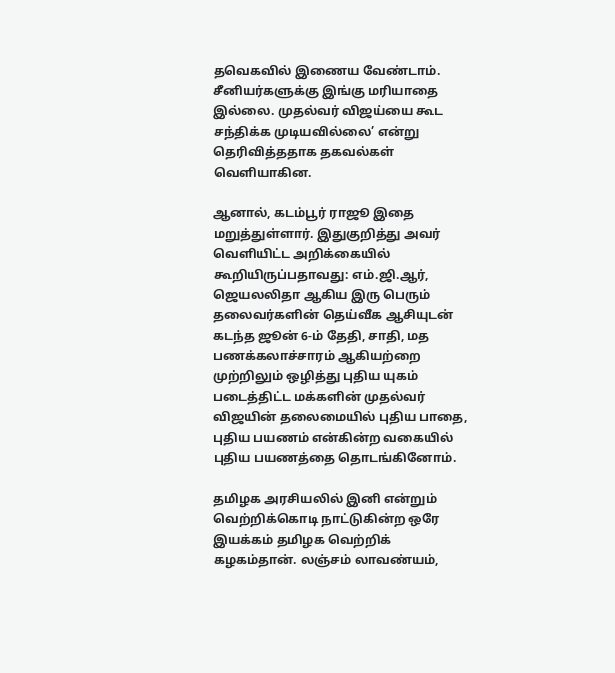தவெகவில் இணைய வேண்டாம். சீனியர்களுக்கு இங்கு மரியாதை இல்லை. முதல்வர் விஜய்யை கூட சந்திக்க முடியவில்லை’ என்று தெரிவித்ததாக தகவல்கள் வெளியாகின.

ஆனால், கடம்பூர் ராஜூ இதை மறுத்துள்ளார். இதுகுறித்து அவர் வெளியிட்ட அறிக்கையில் கூறியிருப்பதாவது: எம்.ஜி.ஆர், ஜெயலலிதா ஆகிய இரு பெரும் தலைவர்களின் தெய்வீக ஆசியுடன் கடந்த ஜூன் 6-ம் தேதி, சாதி, மத பணக்கலாச்சாரம் ஆகியற்றை முற்றிலும் ஒழித்து புதிய யுகம் படைத்திட்ட மக்களின் முதல்வர் விஜயின் தலைமையில் புதிய பாதை, புதிய பயணம் என்கின்ற வகையில் புதிய பயணத்தை தொடங்கினோம்.

தமிழக அரசியலில் இனி என்றும் வெற்றிக்கொடி நாட்டுகின்ற ஒரே இயக்கம் தமிழக வெற்றிக் கழகம்தான். லஞ்சம் லாவண்யம்,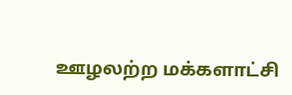ஊழலற்ற மக்களாட்சி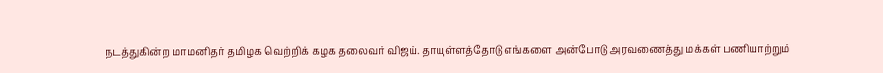நடத்துகின்ற மாமனிதர் தமிழக வெற்றிக் கழக தலைவர் விஜய். தாயுள்ளத்தோடு எங்களை அன்போடு அரவணைத்து மக்கள் பணியாற்றும்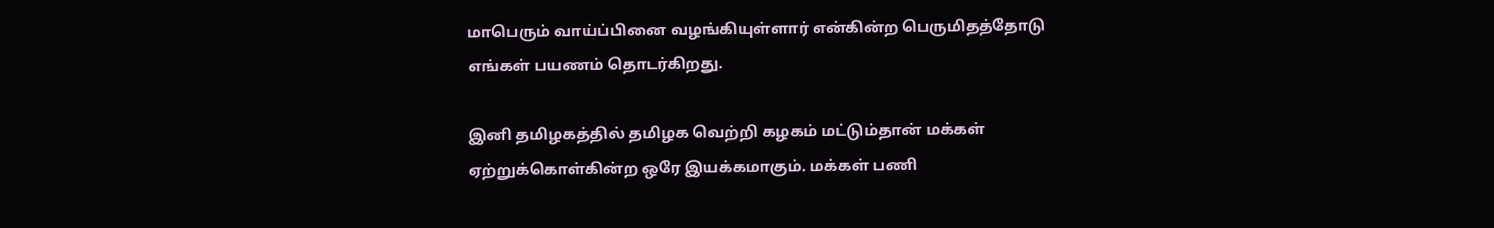மாபெரும் வாய்ப்பினை வழங்கியுள்ளார் என்கின்ற பெருமிதத்தோடு எங்கள் பயணம் தொடர்கிறது.

இனி தமிழகத்தில் தமிழக வெற்றி கழகம் மட்டும்தான் மக்கள் ஏற்றுக்கொள்கின்ற ஒரே இயக்கமாகும். மக்கள் பணி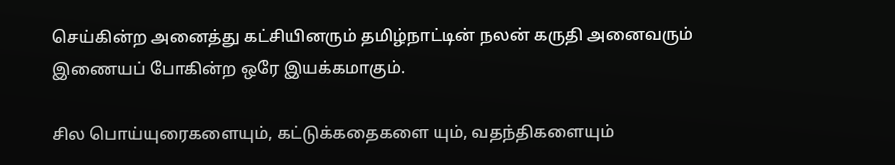செய்கின்ற அனைத்து கட்சியினரும் தமிழ்நாட்டின் நலன் கருதி அனைவரும் இணையப் போகின்ற ஒரே இயக்கமாகும்.

சில பொய்யுரைகளையும், கட்டுக்கதைகளை யும், வதந்திகளையும்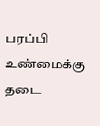பரப்பி உண்மைக்கு தடை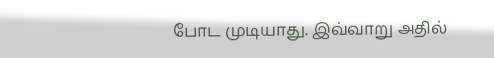போட முடியாது. இவ்வாறு அதில்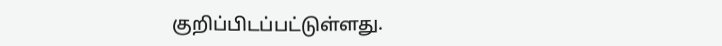குறிப்பிடப்பட்டுள்ளது.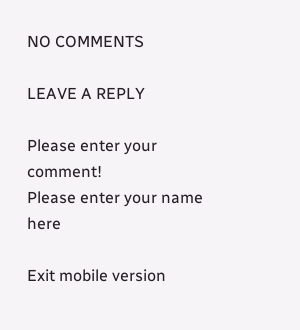NO COMMENTS

LEAVE A REPLY

Please enter your comment!
Please enter your name here

Exit mobile version